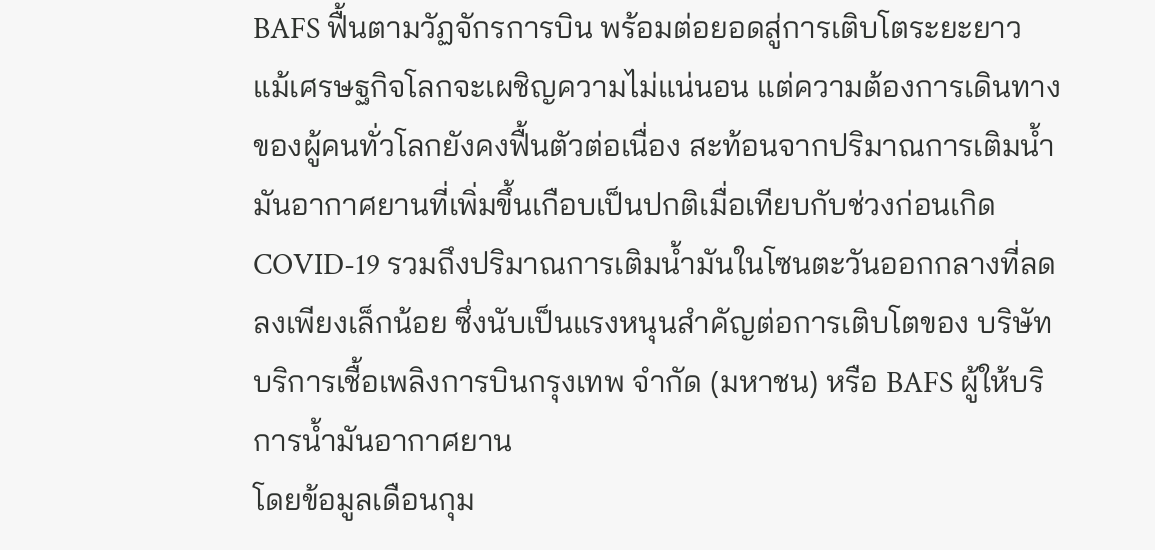BAFS ฟื้นตามวัฏจักรการบิน พร้อมต่อยอดสู่การเติบโตระยะยาว
แม้เศรษฐกิจโลกจะเผชิญความไม่แน่นอน แต่ความต้องการเดินทางของผู้คนทั่วโลกยังคงฟื้นตัวต่อเนื่อง สะท้อนจากปริมาณการเติมน้ำมันอากาศยานที่เพิ่มขึ้นเกือบเป็นปกติเมื่อเทียบกับช่วงก่อนเกิด COVID-19 รวมถึงปริมาณการเติมน้ำมันในโซนตะวันออกกลางที่ลดลงเพียงเล็กน้อย ซึ่งนับเป็นแรงหนุนสำคัญต่อการเติบโตของ บริษัท บริการเชื้อเพลิงการบินกรุงเทพ จำกัด (มหาชน) หรือ BAFS ผู้ให้บริการน้ำมันอากาศยาน
โดยข้อมูลเดือนกุม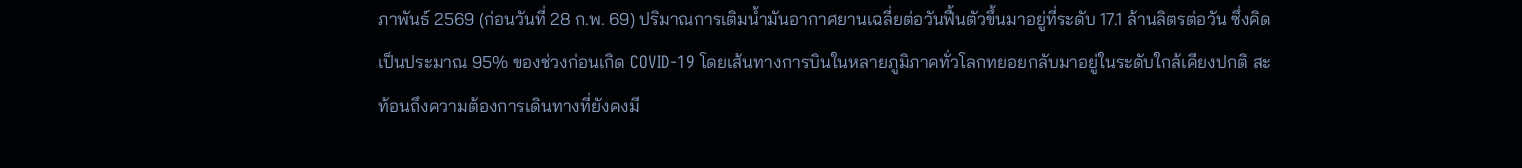ภาพันธ์ 2569 (ก่อนวันที่ 28 ก.พ. 69) ปริมาณการเติมน้ำมันอากาศยานเฉลี่ยต่อวันฟื้นตัวขึ้นมาอยู่ที่ระดับ 17.1 ล้านลิตรต่อวัน ซึ่งคิดเป็นประมาณ 95% ของช่วงก่อนเกิด COVID-19 โดยเส้นทางการบินในหลายภูมิภาคทั่วโลกทยอยกลับมาอยู่ในระดับใกล้เคียงปกติ สะท้อนถึงความต้องการเดินทางที่ยังคงมี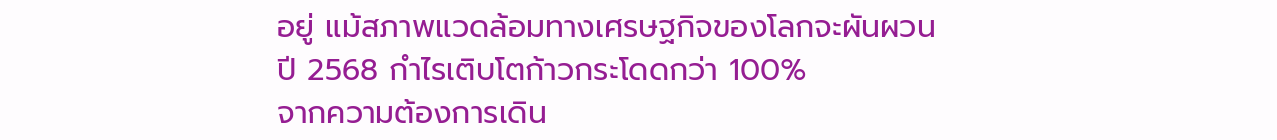อยู่ แม้สภาพแวดล้อมทางเศรษฐกิจของโลกจะผันผวน
ปี 2568 กำไรเติบโตก้าวกระโดดกว่า 100%
จากความต้องการเดิน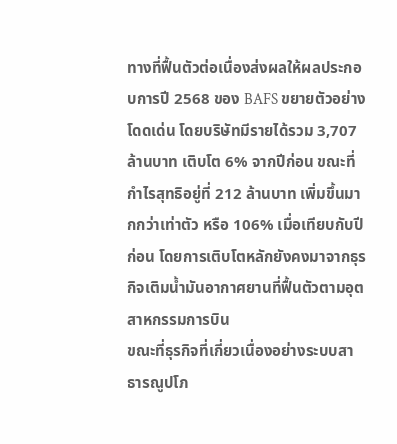ทางที่ฟื้นตัวต่อเนื่องส่งผลให้ผลประกอบการปี 2568 ของ BAFS ขยายตัวอย่างโดดเด่น โดยบริษัทมีรายได้รวม 3,707 ล้านบาท เติบโต 6% จากปีก่อน ขณะที่กำไรสุทธิอยู่ที่ 212 ล้านบาท เพิ่มขึ้นมากกว่าเท่าตัว หรือ 106% เมื่อเทียบกับปีก่อน โดยการเติบโตหลักยังคงมาจากธุรกิจเติมน้ำมันอากาศยานที่ฟื้นตัวตามอุตสาหกรรมการบิน
ขณะที่ธุรกิจที่เกี่ยวเนื่องอย่างระบบสาธารณูปโภ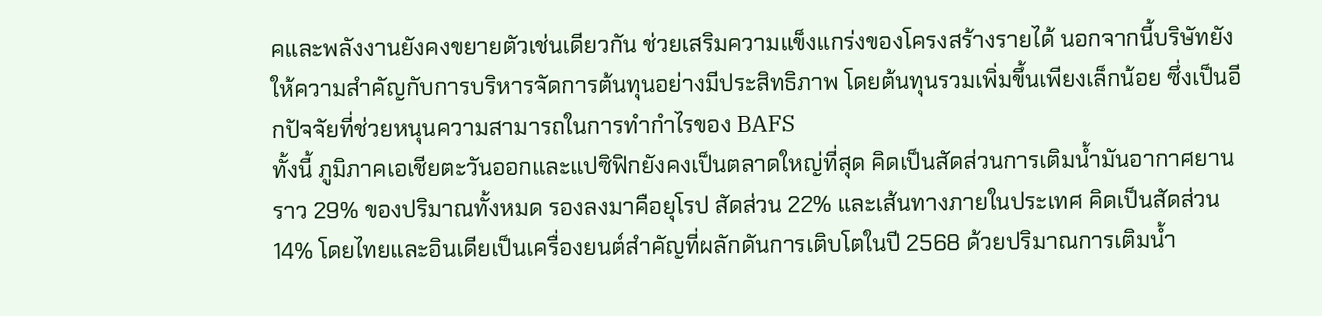คและพลังงานยังคงขยายตัวเช่นเดียวกัน ช่วยเสริมความแข็งแกร่งของโครงสร้างรายได้ นอกจากนี้บริษัทยังให้ความสำคัญกับการบริหารจัดการต้นทุนอย่างมีประสิทธิภาพ โดยต้นทุนรวมเพิ่มขึ้นเพียงเล็กน้อย ซึ่งเป็นอีกปัจจัยที่ช่วยหนุนความสามารถในการทำกำไรของ BAFS
ทั้งนี้ ภูมิภาคเอเชียตะวันออกและแปซิฟิกยังคงเป็นตลาดใหญ่ที่สุด คิดเป็นสัดส่วนการเติมน้ำมันอากาศยานราว 29% ของปริมาณทั้งหมด รองลงมาคือยุโรป สัดส่วน 22% และเส้นทางภายในประเทศ คิดเป็นสัดส่วน 14% โดยไทยและอินเดียเป็นเครื่องยนต์สำคัญที่ผลักดันการเติบโตในปี 2568 ด้วยปริมาณการเติมน้ำ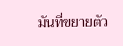มันที่ขยายตัว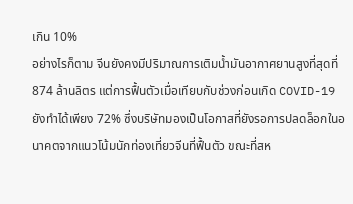เกิน 10%
อย่างไรก็ตาม จีนยังคงมีปริมาณการเติมน้ำมันอากาศยานสูงที่สุดที่ 874 ล้านลิตร แต่การฟื้นตัวเมื่อเทียบกับช่วงก่อนเกิด COVID-19 ยังทำได้เพียง 72% ซึ่งบริษัทมองเป็นโอกาสที่ยังรอการปลดล็อกในอนาคตจากแนวโน้มนักท่องเที่ยวจีนที่ฟื้นตัว ขณะที่สห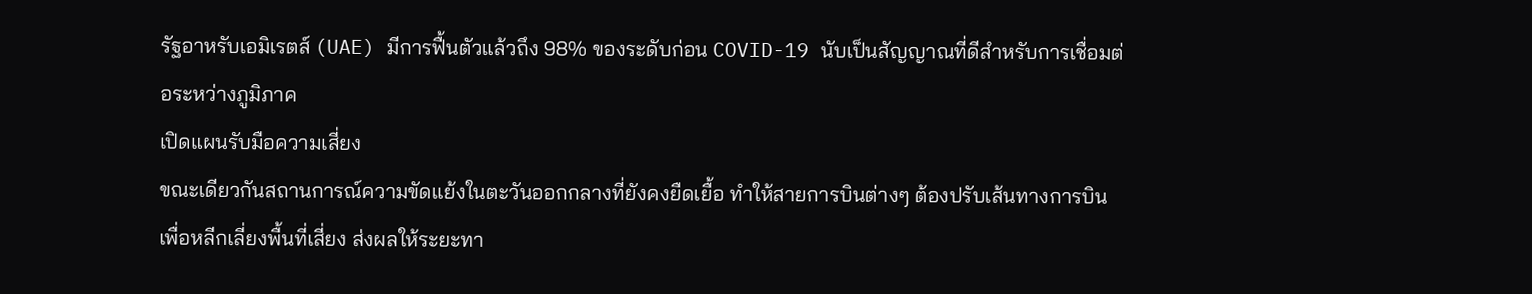รัฐอาหรับเอมิเรตส์ (UAE) มีการฟื้นตัวแล้วถึง 98% ของระดับก่อน COVID-19 นับเป็นสัญญาณที่ดีสำหรับการเชื่อมต่อระหว่างภูมิภาค
เปิดแผนรับมือความเสี่ยง
ขณะเดียวกันสถานการณ์ความขัดแย้งในตะวันออกกลางที่ยังคงยืดเยื้อ ทำให้สายการบินต่างๆ ต้องปรับเส้นทางการบินเพื่อหลีกเลี่ยงพื้นที่เสี่ยง ส่งผลให้ระยะทา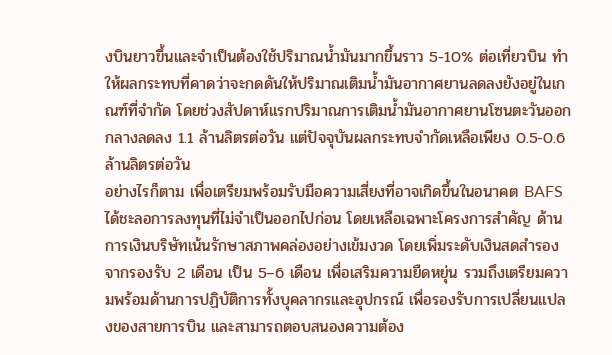งบินยาวขึ้นและจำเป็นต้องใช้ปริมาณน้ำมันมากขึ้นราว 5-10% ต่อเที่ยวบิน ทำให้ผลกระทบที่คาดว่าจะกดดันให้ปริมาณเติมน้ำมันอากาศยานลดลงยังอยู่ในเกณฑ์ที่จำกัด โดยช่วงสัปดาห์แรกปริมาณการเติมน้ำมันอากาศยานโซนตะวันออกกลางลดลง 1.1 ล้านลิตรต่อวัน แต่ปัจจุบันผลกระทบจำกัดเหลือเพียง 0.5-0.6 ล้านลิตรต่อวัน
อย่างไรก็ตาม เพื่อเตรียมพร้อมรับมือความเสี่ยงที่อาจเกิดขึ้นในอนาคต BAFS ได้ชะลอการลงทุนที่ไม่จำเป็นออกไปก่อน โดยเหลือเฉพาะโครงการสำคัญ ด้านการเงินบริษัทเน้นรักษาสภาพคล่องอย่างเข้มงวด โดยเพิ่มระดับเงินสดสำรองจากรองรับ 2 เดือน เป็น 5–6 เดือน เพื่อเสริมความยืดหยุ่น รวมถึงเตรียมความพร้อมด้านการปฏิบัติการทั้งบุคลากรและอุปกรณ์ เพื่อรองรับการเปลี่ยนแปลงของสายการบิน และสามารถตอบสนองความต้อง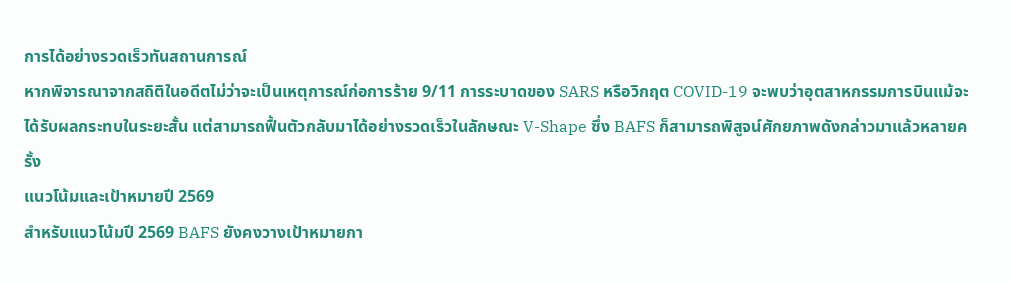การได้อย่างรวดเร็วทันสถานการณ์
หากพิจารณาจากสถิติในอดีตไม่ว่าจะเป็นเหตุการณ์ก่อการร้าย 9/11 การระบาดของ SARS หรือวิกฤต COVID-19 จะพบว่าอุตสาหกรรมการบินแม้จะได้รับผลกระทบในระยะสั้น แต่สามารถฟื้นตัวกลับมาได้อย่างรวดเร็วในลักษณะ V-Shape ซึ่ง BAFS ก็สามารถพิสูจน์ศักยภาพดังกล่าวมาแล้วหลายครั้ง
แนวโน้มและเป้าหมายปี 2569
สำหรับแนวโน้มปี 2569 BAFS ยังคงวางเป้าหมายกา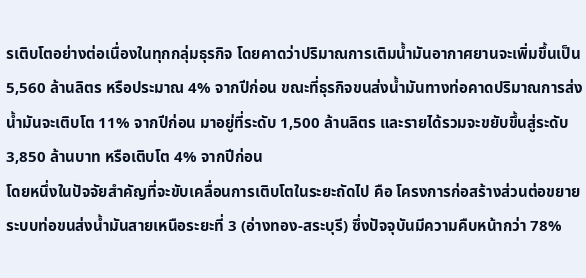รเติบโตอย่างต่อเนื่องในทุกกลุ่มธุรกิจ โดยคาดว่าปริมาณการเติมน้ำมันอากาศยานจะเพิ่มขึ้นเป็น 5,560 ล้านลิตร หรือประมาณ 4% จากปีก่อน ขณะที่ธุรกิจขนส่งน้ำมันทางท่อคาดปริมาณการส่งน้ำมันจะเติบโต 11% จากปีก่อน มาอยู่ที่ระดับ 1,500 ล้านลิตร และรายได้รวมจะขยับขึ้นสู่ระดับ 3,850 ล้านบาท หรือเติบโต 4% จากปีก่อน
โดยหนึ่งในปัจจัยสำคัญที่จะขับเคลื่อนการเติบโตในระยะถัดไป คือ โครงการก่อสร้างส่วนต่อขยายระบบท่อขนส่งน้ำมันสายเหนือระยะที่ 3 (อ่างทอง-สระบุรี) ซึ่งปัจจุบันมีความคืบหน้ากว่า 78%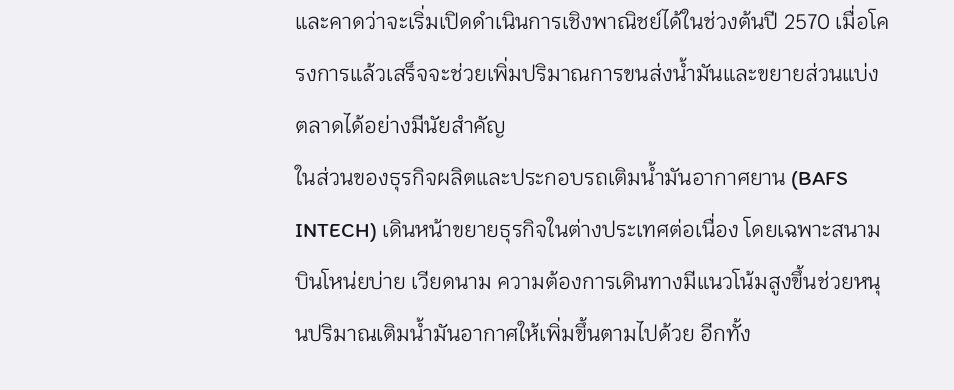และคาดว่าจะเริ่มเปิดดำเนินการเชิงพาณิชย์ได้ในช่วงต้นปี 2570 เมื่อโครงการแล้วเสร็จจะช่วยเพิ่มปริมาณการขนส่งน้ำมันและขยายส่วนแบ่งตลาดได้อย่างมีนัยสำคัญ
ในส่วนของธุรกิจผลิตและประกอบรถเติมน้ำมันอากาศยาน (BAFS INTECH) เดินหน้าขยายธุรกิจในต่างประเทศต่อเนื่อง โดยเฉพาะสนามบินโหน่ยบ่าย เวียดนาม ความต้องการเดินทางมีแนวโน้มสูงขึ้นช่วยหนุนปริมาณเติมน้ำมันอากาศให้เพิ่มขึ้นตามไปด้วย อีกทั้ง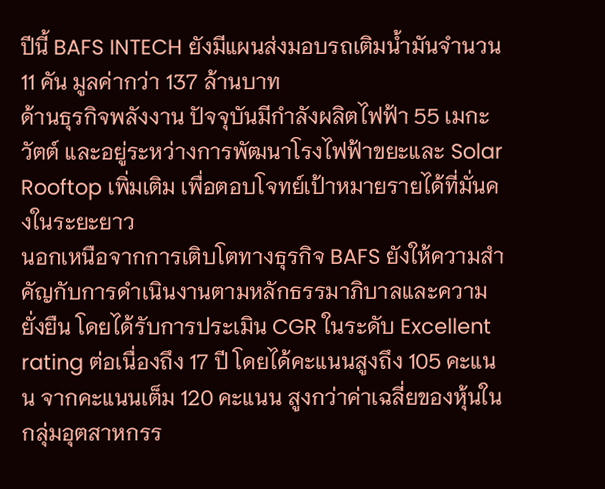ปีนี้ BAFS INTECH ยังมีแผนส่งมอบรถเติมน้ำมันจำนวน 11 คัน มูลค่ากว่า 137 ล้านบาท
ด้านธุรกิจพลังงาน ปัจจุบันมีกำลังผลิตไฟฟ้า 55 เมกะวัตต์ และอยู่ระหว่างการพัฒนาโรงไฟฟ้าขยะและ Solar Rooftop เพิ่มเติม เพื่อตอบโจทย์เป้าหมายรายได้ที่มั่นคงในระยะยาว
นอกเหนือจากการเติบโตทางธุรกิจ BAFS ยังให้ความสำคัญกับการดำเนินงานตามหลักธรรมาภิบาลและความยั่งยืน โดยได้รับการประเมิน CGR ในระดับ Excellent rating ต่อเนื่องถึง 17 ปี โดยได้คะแนนสูงถึง 105 คะแนน จากคะแนนเต็ม 120 คะแนน สูงกว่าค่าเฉลี่ยของหุ้นในกลุ่มอุตสาหกรร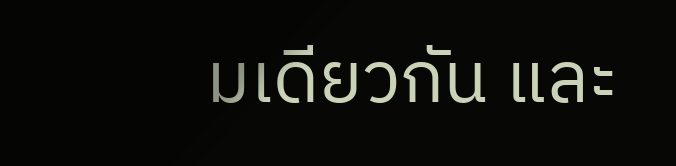มเดียวกัน และ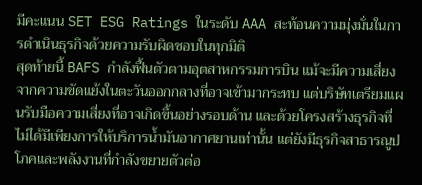มีคะแนน SET ESG Ratings ในระดับ AAA สะท้อนความมุ่งมั่นในการดำเนินธุรกิจด้วยความรับผิดชอบในทุกมิติ
สุดท้ายนี้ BAFS กำลังฟื้นตัวตามอุตสาหกรรมการบิน แม้จะมีความเสี่ยงจากความขัดแย้งในตะวันออกกลางที่อาจเข้ามากระทบ แต่บริษัทเตรียมแผนรับมือความเสี่ยงที่อาจเกิดขึ้นอย่างรอบด้าน และด้วยโครงสร้างธุรกิจที่ไม่ได้มีเพียงการให้บริการน้ำมันอากาศยานเท่านั้น แต่ยังมีธุรกิจสาธารณูปโภคและพลังงานที่กำลังขยายตัวต่อ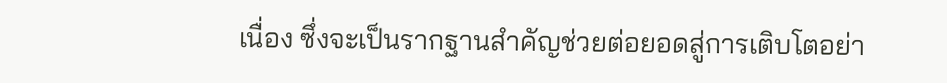เนื่อง ซึ่งจะเป็นรากฐานสำคัญช่วยต่อยอดสู่การเติบโตอย่า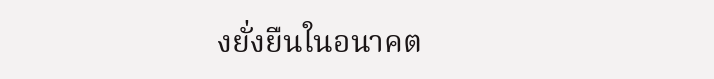งยั่งยืนในอนาคต